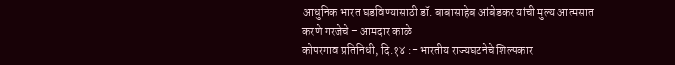आधुनिक भारत घडविण्यासाठी डॉ. बाबासाहेब आंबेडकर यांची मुल्य आत्मसात करणे गरजेचे – आमदार काळे
कोपरगाव प्रतिनिधी, दि.१४ :- भारतीय राज्यघटनेचे शिल्पकार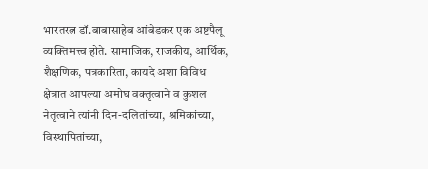भारतरत्न डॉ.बाबासाहेब आंबेडकर एक अष्टपैलू व्यक्तिमत्त्व होते. सामाजिक, राजकीय, आर्थिक, शैक्षणिक, पत्रकारिता, कायदे अशा विविध क्षेत्रात आपल्या अमोघ वक्तृत्वाने व कुशल नेतृत्वाने त्यांनी दिन-दलितांच्या, श्रमिकांच्या, विस्थापितांच्या,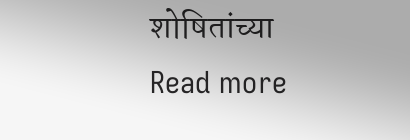शोषितांच्या
Read more